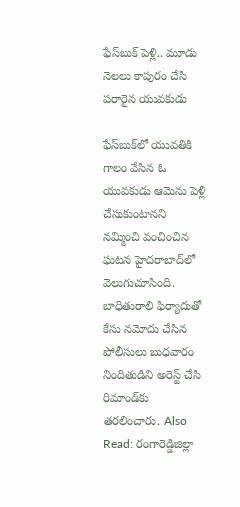ఫేస్‌బుక్ పెళ్లి.. మూడు నెలలు కాపురం చేసి పరారైన యువకుడు

ఫేస్‌బుక్‌లో యువతికి గాలం వేసిన ఓ యువకుడు ఆమెను పెళ్లి చేసుకుంటానని నమ్మించి వంచించిన ఘటన హైదరాబాద్‌లో వెలుగుచూసింది. బాధితురాలి ఫిర్యాదుతో కేసు నమోదు చేసిన పోలీసులు బుధవారం నిందితుడిని అరెస్ట్ చేసి రిమాండ్‌కు తరలించారు. Also Read: రంగారెడ్డిజిల్లా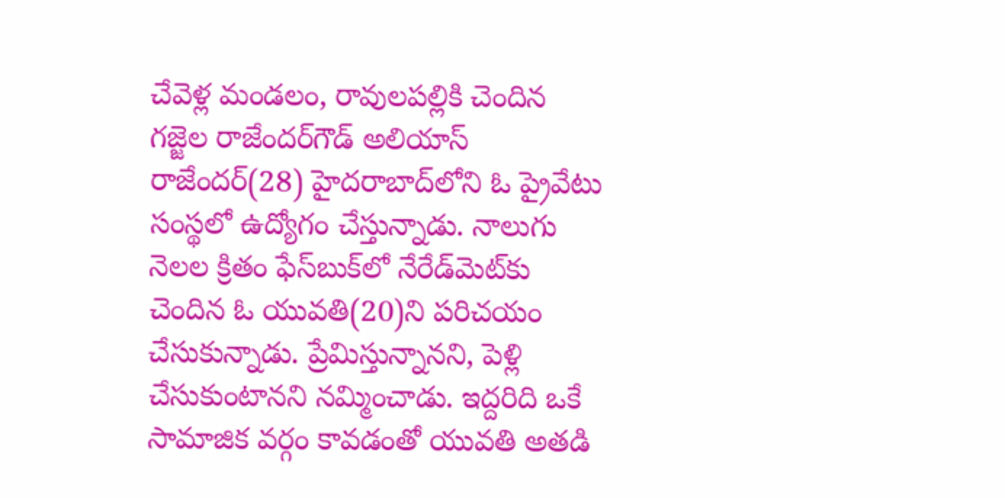చేవెళ్ల మండలం, రావులపల్లికి చెందిన గజ్జెల రాజేందర్‌గౌడ్‌ అలియాస్‌ రాజేందర్‌(28) హైదరాబాద్‌లోని ఓ ప్రైవేటు సంస్థలో ఉద్యోగం చేస్తున్నాడు. నాలుగు నెలల క్రితం ఫేస్‌బుక్‌లో నేరేడ్‌మెట్‌కు చెందిన ఓ యువతి(20)ని పరిచయం చేసుకున్నాడు. ప్రేమిస్తున్నానని, పెళ్లి చేసుకుంటానని నమ్మించాడు. ఇద్దరిది ఒకే సామాజిక వర్గం కావడంతో యువతి అతడి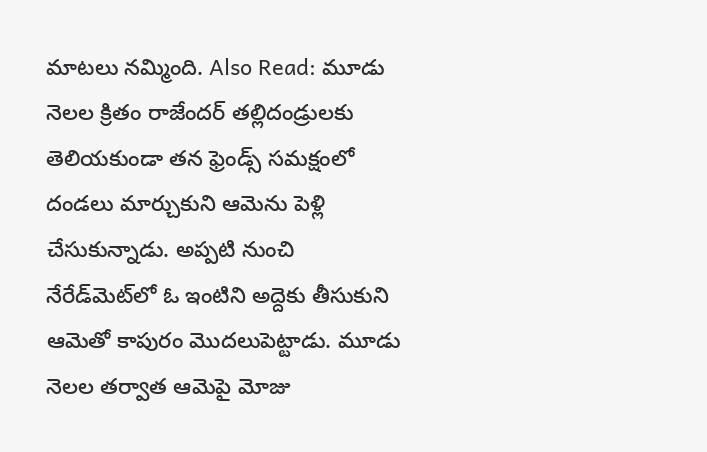మాటలు నమ్మింది. Also Read: మూడు నెలల క్రితం రాజేందర్‌ తల్లిదండ్రులకు తెలియకుండా తన ఫ్రెండ్స్‌ సమక్షంలో దండలు మార్చుకుని ఆమెను పెళ్లి చేసుకున్నాడు. అప్పటి నుంచి నేరేడ్‌మెట్‌లో ఓ ఇంటిని అద్దెకు తీసుకుని ఆమెతో కాపురం మొదలుపెట్టాడు. మూడు నెలల తర్వాత ఆమెపై మోజు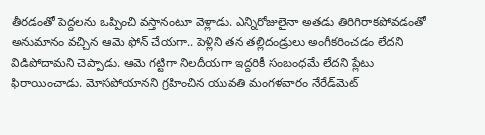తీరడంతో పెద్దలను ఒప్పించి వస్తానంటూ వెళ్లాడు. ఎన్నిరోజులైనా అతడు తిరిగిరాకపోవడంతో అనుమానం వచ్చిన ఆమె ఫోన్ చేయగా.. పెళ్లిని తన తల్లిదండ్రులు అంగీకరించడం లేదని విడిపోదామని చెప్పాడు. ఆమె గట్టిగా నిలదీయగా ఇద్దరికీ సంబంధమే లేదని ప్లేటు ఫిరాయించాడు. మోసపోయానని గ్రహించిన యువతి మంగళవారం నేరేడ్‌మెట్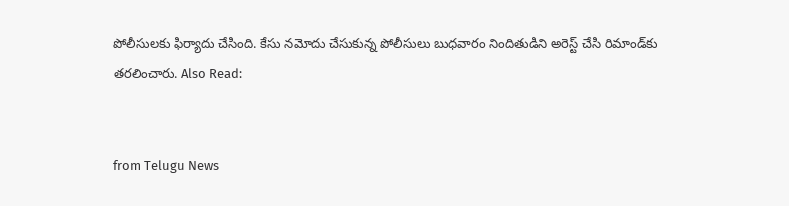పోలీసులకు ఫిర్యాదు చేసింది. కేసు నమోదు చేసుకున్న పోలీసులు బుధవారం నిందితుడిని అరెస్ట్ చేసి రిమాండ్‌కు తరలించారు. Also Read:


from Telugu News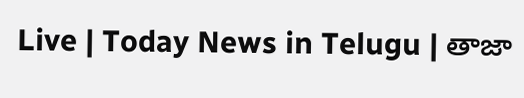Live | Today News in Telugu | తాజా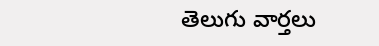తెలుగు వార్తలు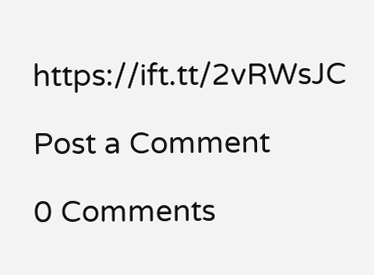https://ift.tt/2vRWsJC

Post a Comment

0 Comments